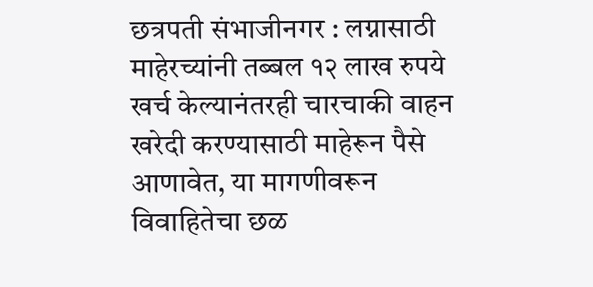छत्रपती संभाजीनगर : लग्नासाठी माहेरच्यांनी तब्बल १२ लाख रुपये खर्च केल्यानंतरही चारचाकी वाहन खरेदी करण्यासाठी माहेरून पैसे आणावेत, या मागणीवरून विवाहितेचा छळ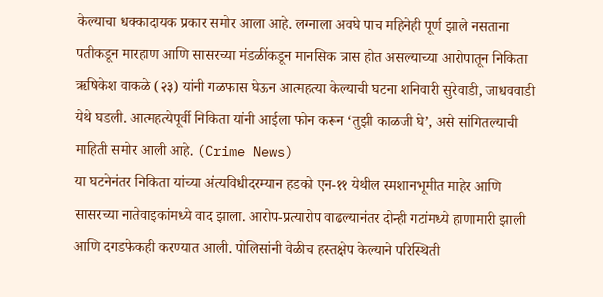केल्याचा धक्कादायक प्रकार समोर आला आहे. लग्नाला अवघे पाच महिनेही पूर्ण झाले नसताना पतीकडून मारहाण आणि सासरच्या मंडळींकडून मानसिक त्रास होत असल्याच्या आरोपातून निकिता ऋषिकेश वाकळे (२३) यांनी गळफास घेऊन आत्महत्या केल्याची घटना शनिवारी सुरेवाडी, जाधववाडी येथे घडली. आत्महत्येपूर्वी निकिता यांनी आईला फोन करून ‘तुझी काळजी घे’, असे सांगितल्याची माहिती समोर आली आहे. (Crime News)
या घटनेनंतर निकिता यांच्या अंत्यविधीदरम्यान हडको एन-११ येथील स्मशानभूमीत माहेर आणि सासरच्या नातेवाइकांमध्ये वाद झाला. आरोप-प्रत्यारोप वाढल्यानंतर दोन्ही गटांमध्ये हाणामारी झाली आणि दगडफेकही करण्यात आली. पोलिसांनी वेळीच हस्तक्षेप केल्याने परिस्थिती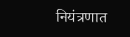नियंत्रणात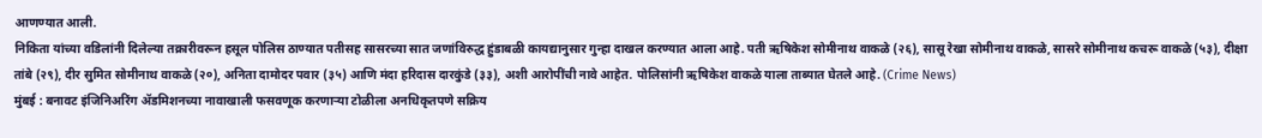आणण्यात आली.
निकिता यांच्या वडिलांनी दिलेल्या तक्रारीवरून हसूल पोलिस ठाण्यात पतीसह सासरच्या सात जणांविरुद्ध हुंडाबळी कायद्यानुसार गुन्हा दाखल करण्यात आला आहे. पती ऋषिकेश सोमीनाथ वाकळे (२६), सासू रेखा सोमीनाथ वाकळे, सासरे सोमीनाथ कचरू वाकळे (५३), दीक्षा तांबे (२९), दीर सुमित सोमीनाथ वाकळे (२०), अनिता दामोदर पवार (३५) आणि मंदा हरिदास दारकुंडे (३३), अशी आरोपींची नावे आहेत. पोलिसांनी ऋषिकेश वाकळे याला ताब्यात घेतले आहे. (Crime News)
मुंबई : बनावट इंजिनिअरिंग ॲडमिशनच्या नावाखाली फसवणूक करणाऱ्या टोळीला अनधिकृतपणे सक्रिय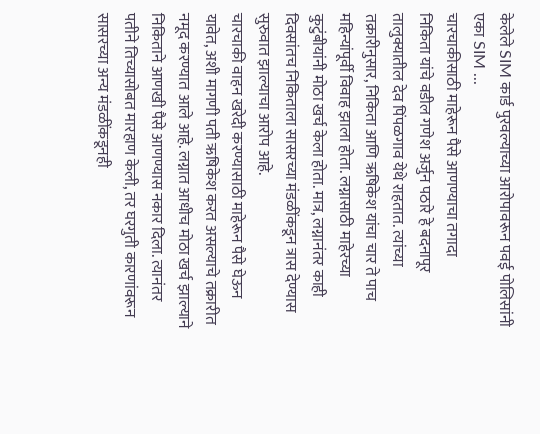केलेले SIM कार्ड पुरवल्याच्या आरोपावरून पवई पोलिसांनी एका SIM ...
चारचाकीसाठी माहेरून पैसे आणण्याचा तगादा
निकिता यांचे वडील गणेश अर्जुन पठारे हे बदनापूर तालुक्यातील देव पिंपळगाव येथे राहतात. त्यांच्या तक्रारीनुसार, निकिता आणि ऋषिकेश यांचा चार ते पाच महिन्यांपूर्वी विवाह झाला होता. लग्नासाठी माहेरच्या कुटुंबीयांनी मोठा खर्च केला होता. मात्र, लग्नानंतर काही दिवसांतच निकिताला सासरच्या मंडळींकडून त्रास देण्यास सुरुवात झाल्याचा आरोप आहे.
चारचाकी वाहन खरेदी करण्यासाठी माहेरून पैसे घेऊन यावेत, अशी मागणी पती ऋषिकेश करत असल्याचे तक्रारीत नमूद करण्यात आले आहे. लग्नात आधीच मोठा खर्च झाल्याने निकिताने आणखी पैसे आणण्यास नकार दिला. त्यानंतर पतीने तिच्यासोबत मारहाण केली, तर घरगुती कारणांवरून सासरच्या अन्य मंडळींकडूनही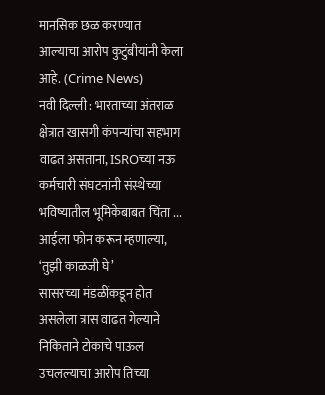मानसिक छळ करण्यात आल्याचा आरोप कुटुंबीयांनी केला आहे. (Crime News)
नवी दिल्ली : भारताच्या अंतराळ क्षेत्रात खासगी कंपन्यांचा सहभाग वाढत असताना, ISROच्या नऊ कर्मचारी संघटनांनी संस्थेच्या भविष्यातील भूमिकेबाबत चिंता ...
आईला फोन करून म्हणाल्या, ‘तुझी काळजी घे’
सासरच्या मंडळींकडून होत असलेला त्रास वाढत गेल्याने निकिताने टोकाचे पाऊल उचलल्याचा आरोप तिच्या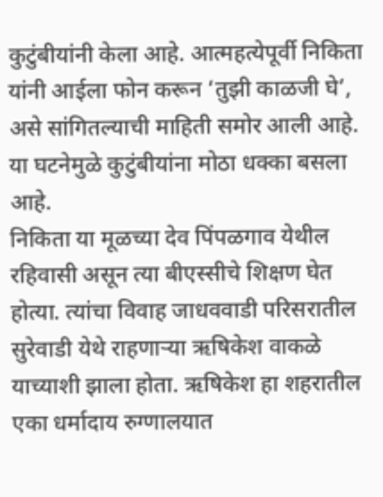कुटुंबीयांनी केला आहे. आत्महत्येपूर्वी निकिता यांनी आईला फोन करून ‘तुझी काळजी घे’, असे सांगितल्याची माहिती समोर आली आहे. या घटनेमुळे कुटुंबीयांना मोठा धक्का बसला आहे.
निकिता या मूळच्या देव पिंपळगाव येथील रहिवासी असून त्या बीएस्सीचे शिक्षण घेत होत्या. त्यांचा विवाह जाधववाडी परिसरातील सुरेवाडी येथे राहणाऱ्या ऋषिकेश वाकळे याच्याशी झाला होता. ऋषिकेश हा शहरातील एका धर्मादाय रुग्णालयात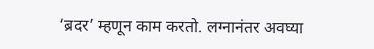‘ब्रदर’ म्हणून काम करतो. लग्नानंतर अवघ्या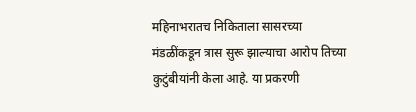महिनाभरातच निकिताला सासरच्या मंडळींकडून त्रास सुरू झाल्याचा आरोप तिच्या कुटुंबीयांनी केला आहे. या प्रकरणी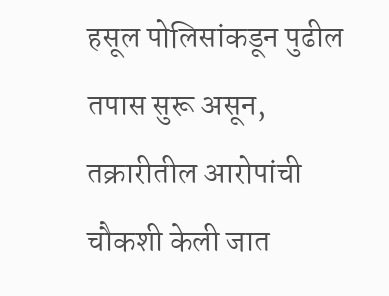हसूल पोलिसांकडून पुढील तपास सुरू असून, तक्रारीतील आरोपांची चौकशी केली जात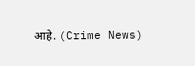आहे. (Crime News)